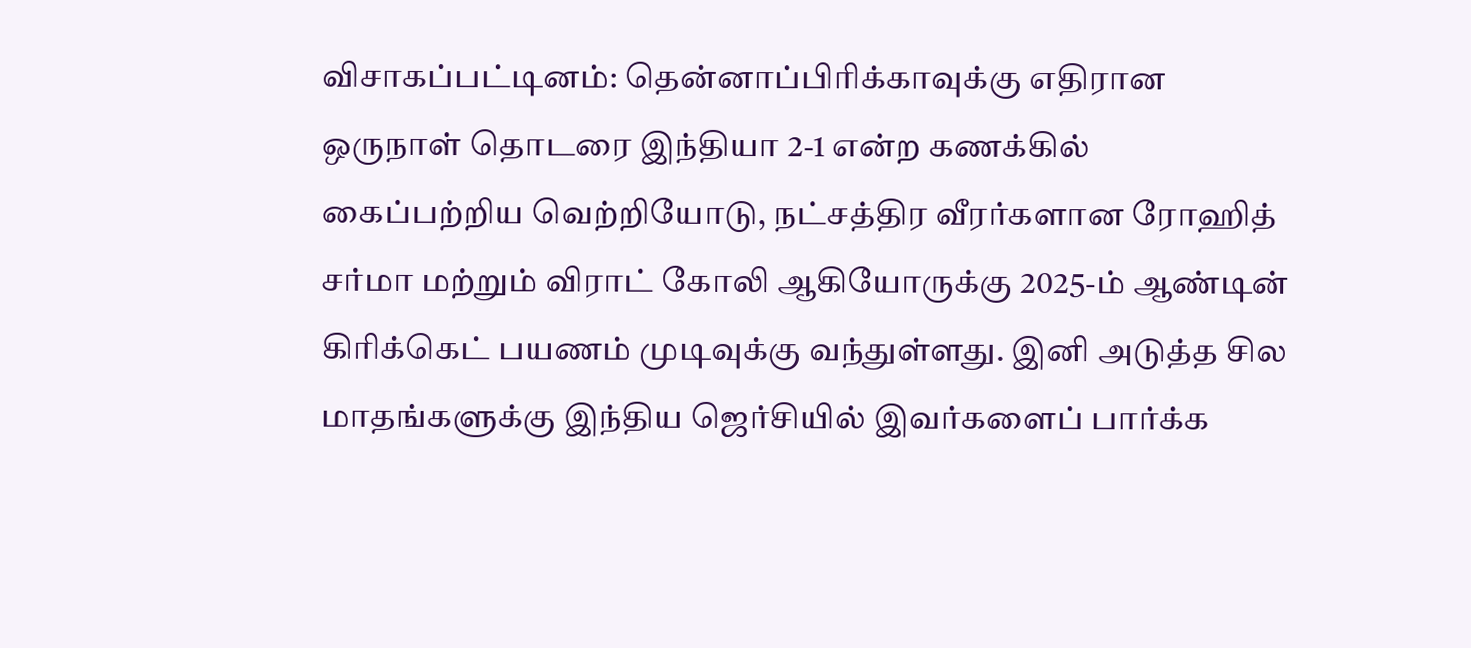விசாகப்பட்டினம்: தென்னாப்பிரிக்காவுக்கு எதிரான ஒருநாள் தொடரை இந்தியா 2-1 என்ற கணக்கில் கைப்பற்றிய வெற்றியோடு, நட்சத்திர வீரர்களான ரோஹித் சர்மா மற்றும் விராட் கோலி ஆகியோருக்கு 2025-ம் ஆண்டின் கிரிக்கெட் பயணம் முடிவுக்கு வந்துள்ளது. இனி அடுத்த சில மாதங்களுக்கு இந்திய ஜெர்சியில் இவர்களைப் பார்க்க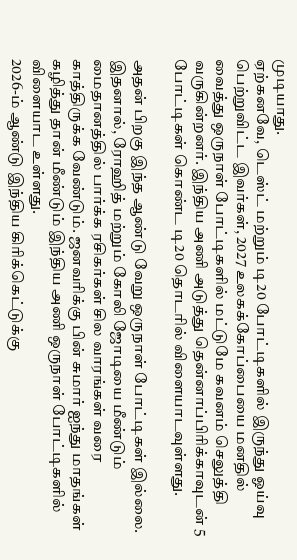முடியாது.
ஏற்கனவே, டெஸ்ட் மற்றும் டி20 போட்டிகளில் இருந்து ஓய்வு பெற்றுவிட்ட இவர்கள், 2027 உலகக்கோப்பையை மனதில் வைத்து ஒருநாள் போட்டிகளில் மட்டுமே கவனம் செலுத்தி வருகின்றனர். இந்திய அணி அடுத்து தென்னாப்பிரிக்காவுடன் 5 போட்டிகள் கொண்ட டி20 தொடரில் விளையாடவுள்ளது.

அதன் பிறகு இந்த ஆண்டு வேறு ஒருநாள் போட்டிகள் இல்லை. இதனால், ரோஹித் மற்றும் கோலி ஜோடியை மீண்டும் மைதானத்தில் பார்க்க ரசிகர்கள் சில வாரங்கள் வரை காத்திருக்க வேண்டும். ஜனவரிக்கு பின் சுமார் ஐந்து மாதங்கள் கழித்து தான் மீண்டும் இந்திய அணி ஒருநாள் போட்டிகளில் விளையாட உள்ளது.
2026-ம் ஆண்டு இந்திய கிரிக்கெட்டுக்கு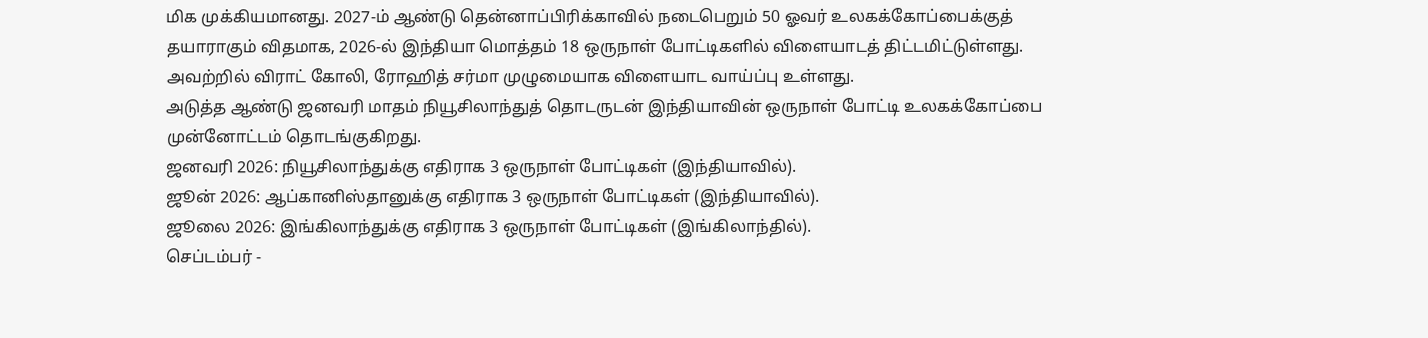மிக முக்கியமானது. 2027-ம் ஆண்டு தென்னாப்பிரிக்காவில் நடைபெறும் 50 ஓவர் உலகக்கோப்பைக்குத் தயாராகும் விதமாக, 2026-ல் இந்தியா மொத்தம் 18 ஒருநாள் போட்டிகளில் விளையாடத் திட்டமிட்டுள்ளது. அவற்றில் விராட் கோலி, ரோஹித் சர்மா முழுமையாக விளையாட வாய்ப்பு உள்ளது.
அடுத்த ஆண்டு ஜனவரி மாதம் நியூசிலாந்துத் தொடருடன் இந்தியாவின் ஒருநாள் போட்டி உலகக்கோப்பை முன்னோட்டம் தொடங்குகிறது.
ஜனவரி 2026: நியூசிலாந்துக்கு எதிராக 3 ஒருநாள் போட்டிகள் (இந்தியாவில்).
ஜூன் 2026: ஆப்கானிஸ்தானுக்கு எதிராக 3 ஒருநாள் போட்டிகள் (இந்தியாவில்).
ஜூலை 2026: இங்கிலாந்துக்கு எதிராக 3 ஒருநாள் போட்டிகள் (இங்கிலாந்தில்).
செப்டம்பர் -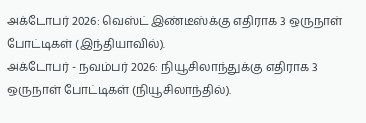அக்டோபர் 2026: வெஸ்ட் இண்டீஸ்க்கு எதிராக 3 ஒருநாள் போட்டிகள் (இந்தியாவில்).
அக்டோபர் - நவம்பர் 2026: நியூசிலாந்துக்கு எதிராக 3 ஒருநாள் போட்டிகள் (நியூசிலாந்தில்).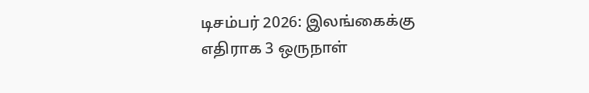டிசம்பர் 2026: இலங்கைக்கு எதிராக 3 ஒருநாள்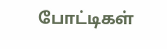போட்டிகள்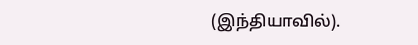(இந்தியாவில்).